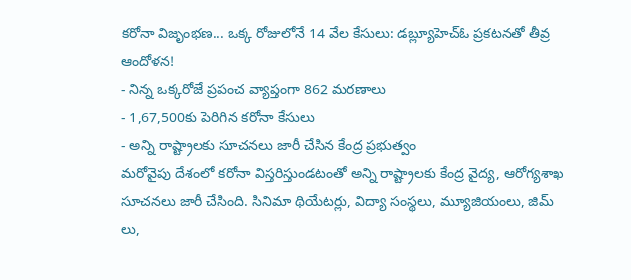కరోనా విజృంభణ... ఒక్క రోజులోనే 14 వేల కేసులు: డబ్ల్యూహెచ్ఓ ప్రకటనతో తీవ్ర ఆందోళన!
- నిన్న ఒక్కరోజే ప్రపంచ వ్యాప్తంగా 862 మరణాలు
- 1,67,500కు పెరిగిన కరోనా కేసులు
- అన్ని రాష్ట్రాలకు సూచనలు జారీ చేసిన కేంద్ర ప్రభుత్వం
మరోవైపు దేశంలో కరోనా విస్తరిస్తుండటంతో అన్ని రాష్ట్రాలకు కేంద్ర వైద్య, ఆరోగ్యశాఖ సూచనలు జారీ చేసింది. సినిమా థియేటర్లు, విద్యా సంస్థలు, మ్యూజియంలు, జిమ్ లు,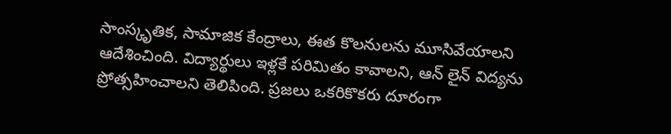సాంస్కృతిక, సామాజిక కేంద్రాలు, ఈత కొలనులను మూసివేయాలని ఆదేశించింది. విద్యార్థులు ఇళ్లకే పరిమితం కావాలని, ఆన్ లైన్ విద్యను ప్రోత్సహించాలని తెలిపింది. ప్రజలు ఒకరికొకరు దూరంగా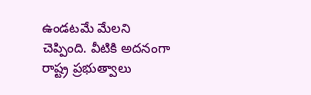ఉండటమే మేలని చెప్పింది. వీటికి అదనంగా రాష్ట్ర ప్రభుత్వాలు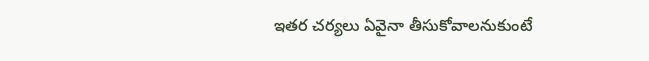ఇతర చర్యలు ఏవైనా తీసుకోవాలనుకుంటే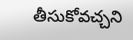తీసుకోవచ్చని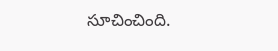సూచించింది.